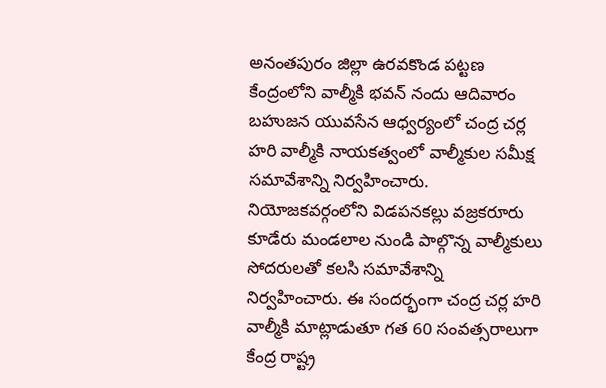అనంతపురం జిల్లా ఉరవకొండ పట్టణ కేంద్రంలోని వాల్మీకి భవన్ నందు ఆదివారం బహుజన యువసేన ఆధ్వర్యంలో చంద్ర చర్ల హరి వాల్మీకి నాయకత్వంలో వాల్మీకుల సమీక్ష సమావేశాన్ని నిర్వహించారు. నియోజకవర్గంలోని విడపనకల్లు వజ్రకరూరు కూడేరు మండలాల నుండి పాల్గొన్న వాల్మీకులు సోదరులతో కలసి సమావేశాన్ని నిర్వహించారు. ఈ సందర్భంగా చంద్ర చర్ల హరి వాల్మీకి మాట్లాడుతూ గత 60 సంవత్సరాలుగా కేంద్ర రాష్ట్ర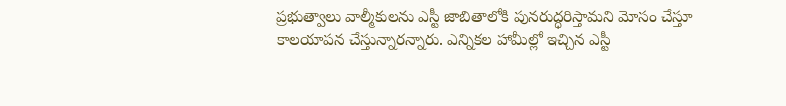ప్రభుత్వాలు వాల్మీకులను ఎస్టీ జాబితాలోకి పునరుద్ధరిస్తామని మోసం చేస్తూ కాలయాపన చేస్తున్నారన్నారు. ఎన్నికల హామీల్లో ఇచ్చిన ఎస్టీ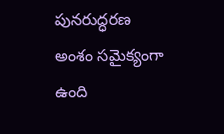పునరుద్ధరణ అంశం సమైక్యంగా ఉంది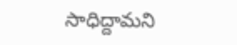సాధిద్దామని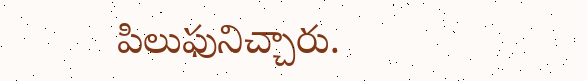పిలుఫునిచ్చారు.